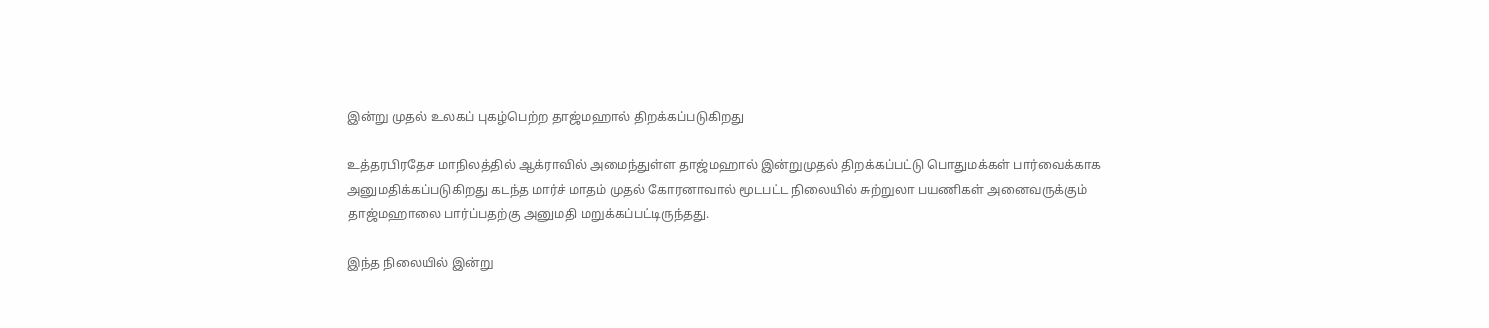இன்று முதல் உலகப் புகழ்பெற்ற தாஜ்மஹால் திறக்கப்படுகிறது

உத்தரபிரதேச மாநிலத்தில் ஆக்ராவில் அமைந்துள்ள தாஜ்மஹால் இன்றுமுதல் திறக்கப்பட்டு பொதுமக்கள் பார்வைக்காக அனுமதிக்கப்படுகிறது கடந்த மார்ச் மாதம் முதல் கோரனாவால் மூடபட்ட நிலையில் சுற்றுலா பயணிகள் அனைவருக்கும் தாஜ்மஹாலை பார்ப்பதற்கு அனுமதி மறுக்கப்பட்டிருந்தது.

இந்த நிலையில் இன்று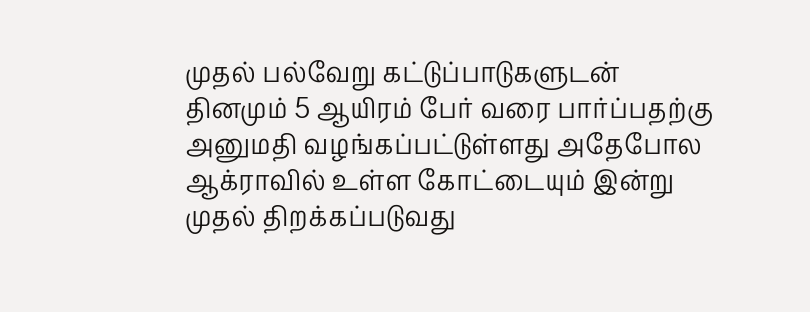முதல் பல்வேறு கட்டுப்பாடுகளுடன் தினமும் 5 ஆயிரம் பேர் வரை பார்ப்பதற்கு அனுமதி வழங்கப்பட்டுள்ளது அதேபோல ஆக்ராவில் உள்ள கோட்டையும் இன்று முதல் திறக்கப்படுவது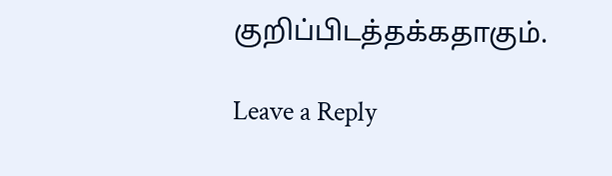குறிப்பிடத்தக்கதாகும்.

Leave a Reply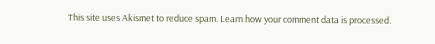This site uses Akismet to reduce spam. Learn how your comment data is processed.